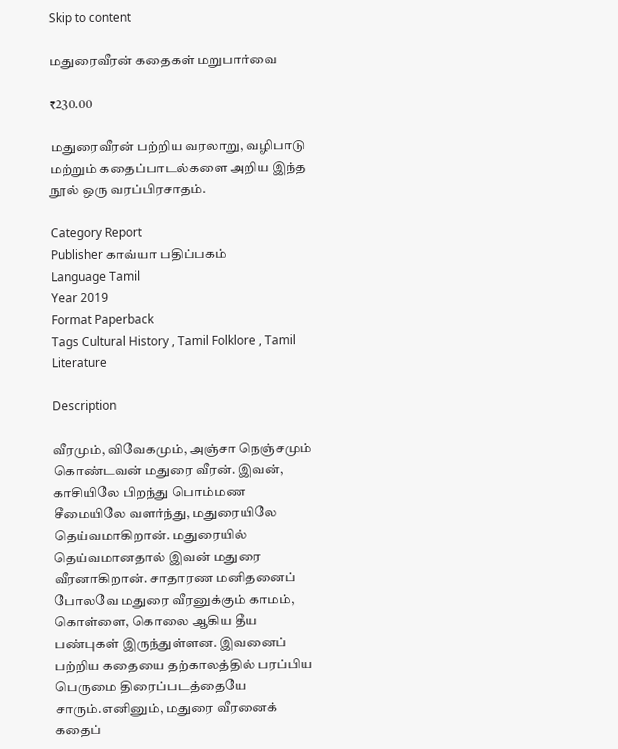Skip to content

மதுரைவீரன் கதைகள் மறுபார்வை

₹230.00

மதுரைவீரன் பற்றிய வரலாறு, வழிபாடு மற்றும் கதைப்பாடல்களை அறிய இந்த நூல் ஒரு வரப்பிரசாதம்.

Category Report
Publisher காவ்யா பதிப்பகம்
Language Tamil
Year 2019
Format Paperback
Tags Cultural History , Tamil Folklore , Tamil Literature

Description

வீரமும், விவேகமும், அஞ்சா நெஞ்சமும் கொண்டவன் மதுரை வீரன். இவன், காசியிலே பிறந்து பொம்மண சீமையிலே வளர்ந்து, மதுரையிலே தெய்வமாகிறான். மதுரையில் தெய்வமானதால் இவன் மதுரை வீரனாகிறான். சாதாரண மனிதனைப் போலவே மதுரை வீரனுக்கும் காமம், கொள்ளை, கொலை ஆகிய தீய பண்புகள் இருந்துள்ளன. இவனைப் பற்றிய கதையை தற்காலத்தில் பரப்பிய பெருமை திரைப்படத்தையே சாரும்.எனினும், மதுரை வீரனைக் கதைப்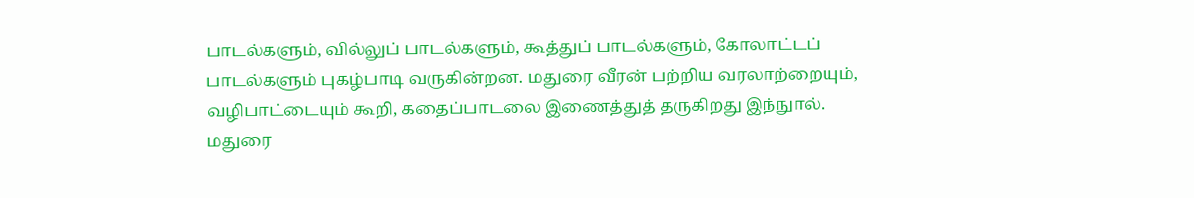பாடல்களும், வில்லுப் பாடல்களும், கூத்துப் பாடல்களும், கோலாட்டப் பாடல்களும் புகழ்பாடி வருகின்றன. மதுரை வீரன் பற்றிய வரலாற்றையும், வழிபாட்டையும் கூறி, கதைப்பாடலை இணைத்துத் தருகிறது இந்நுால். மதுரை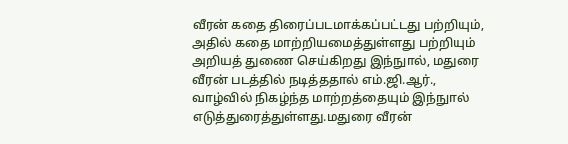வீரன் கதை திரைப்படமாக்கப்பட்டது பற்றியும், அதில் கதை மாற்றியமைத்துள்ளது பற்றியும் அறியத் துணை செய்கிறது இந்நுால், மதுரை வீரன் படத்தில் நடித்ததால் எம்.ஜி.ஆர்., வாழ்வில் நிகழ்ந்த மாற்றத்தையும் இந்நுால் எடுத்துரைத்துள்ளது.மதுரை வீரன்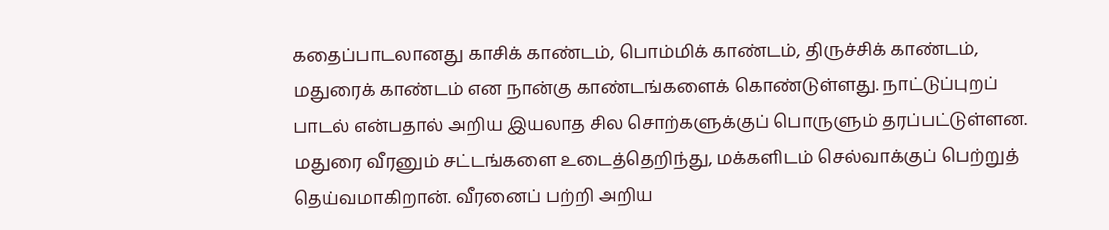கதைப்பாடலானது காசிக் காண்டம், பொம்மிக் காண்டம், திருச்சிக் காண்டம், மதுரைக் காண்டம் என நான்கு காண்டங்களைக் கொண்டுள்ளது. நாட்டுப்புறப் பாடல் என்பதால் அறிய இயலாத சில சொற்களுக்குப் பொருளும் தரப்பட்டுள்ளன. மதுரை வீரனும் சட்டங்களை உடைத்தெறிந்து, மக்களிடம் செல்வாக்குப் பெற்றுத் தெய்வமாகிறான். வீரனைப் பற்றி அறிய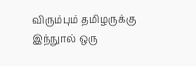விரும்பும் தமிழருக்கு இந்நுால் ஒரு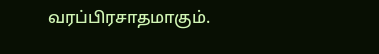வரப்பிரசாதமாகும்.